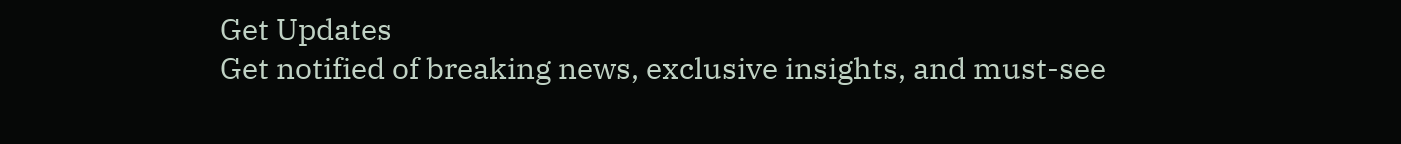Get Updates
Get notified of breaking news, exclusive insights, and must-see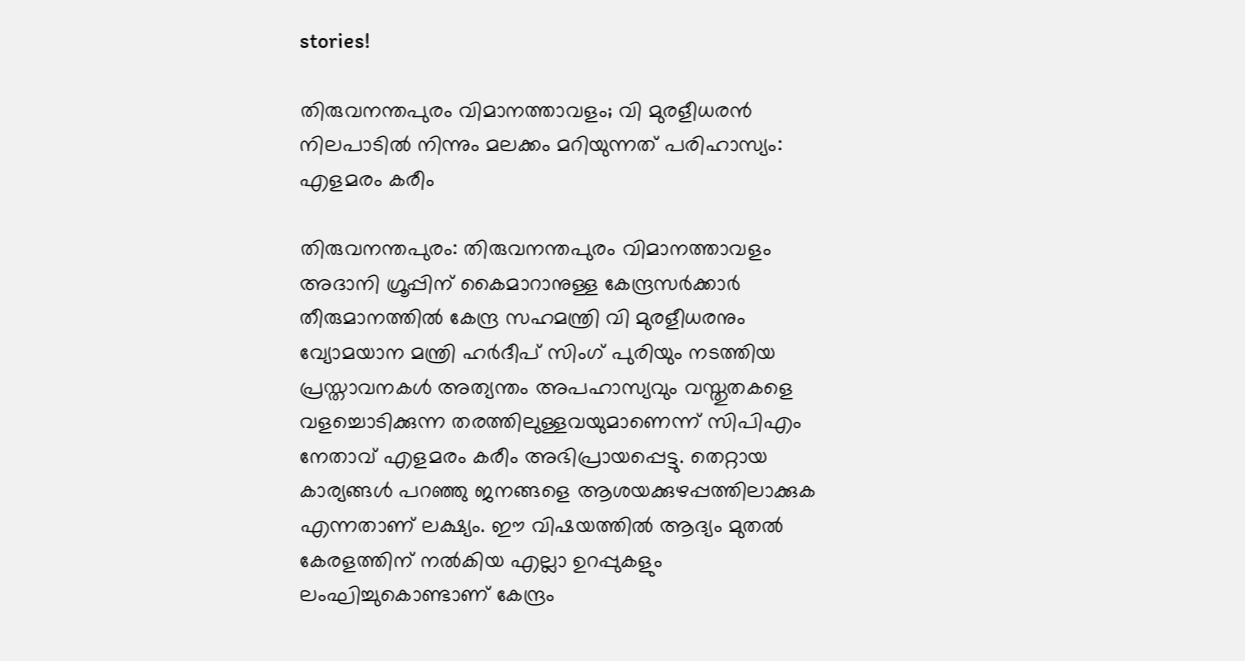stories!

തിരുവനന്തപുരം വിമാനത്താവളം; വി മുരളീധരന്‍ നിലപാടിൽ നിന്നും മലക്കം മറിയുന്നത് പരിഹാസ്യം: എളമരം കരീം

തിരുവനന്തപുരം: തിരുവനന്തപുരം വിമാനത്താവളം അദാനി ഗ്രൂപ്പിന് കൈമാറാനുള്ള കേന്ദ്രസർക്കാർ തീരുമാനത്തിൽ കേന്ദ്ര സഹമന്ത്രി വി മുരളീധരനും വ്യോമയാന മന്ത്രി ഹർദീപ് സിംഗ് പുരിയും നടത്തിയ പ്രസ്താവനകൾ അത്യന്തം അപഹാസ്യവും വസ്തുതകളെ വളച്ചൊടിക്കുന്ന തരത്തിലുള്ളവയുമാണെന്ന് സിപിഎം നേതാവ് എളമരം കരീം അഭിപ്രായപ്പെട്ടു. തെറ്റായ കാര്യങ്ങൾ പറഞ്ഞു ജനങ്ങളെ ആശയക്കുഴപ്പത്തിലാക്കുക എന്നതാണ് ലക്ഷ്യം. ഈ വിഷയത്തിൽ ആദ്യം മുതൽ കേരളത്തിന്‌ നൽകിയ എല്ലാ ഉറപ്പുകളും ലംഘിച്ചുകൊണ്ടാണ് കേന്ദ്രം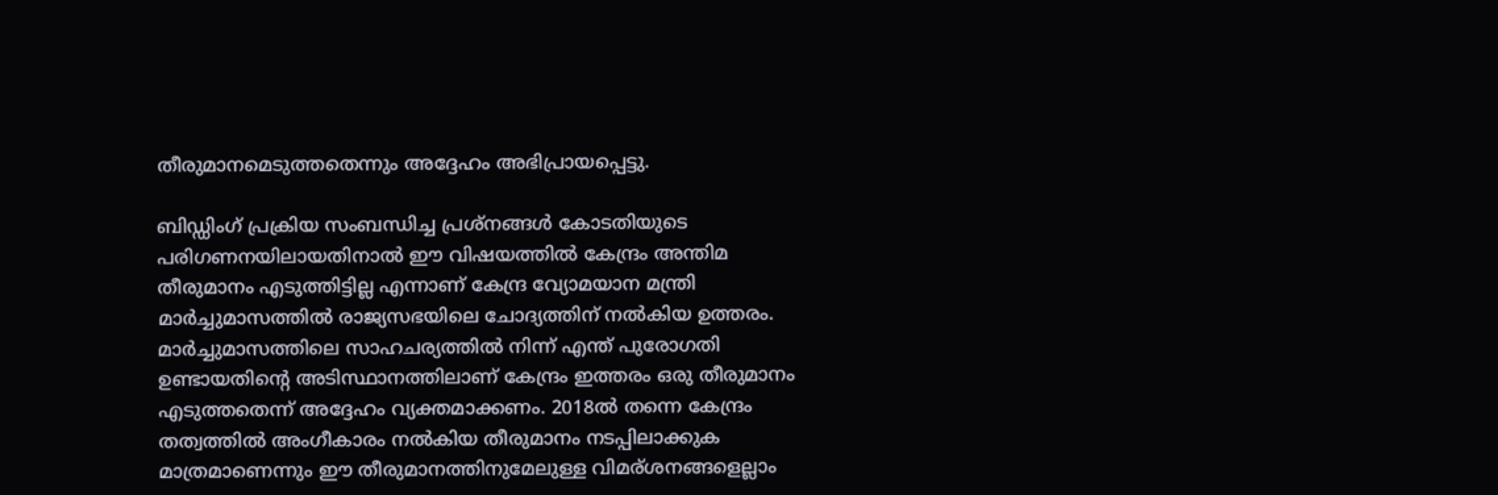തീരുമാനമെടുത്തതെന്നും അദ്ദേഹം അഭിപ്രായപ്പെട്ടു.

ബിഡ്ഡിംഗ് പ്രക്രിയ സംബന്ധിച്ച പ്രശ്നങ്ങൾ കോടതിയുടെ പരിഗണനയിലായതിനാൽ ഈ വിഷയത്തിൽ കേന്ദ്രം അന്തിമ തീരുമാനം എടുത്തിട്ടില്ല എന്നാണ് കേന്ദ്ര വ്യോമയാന മന്ത്രി മാർച്ചുമാസത്തിൽ രാജ്യസഭയിലെ ചോദ്യത്തിന് നൽകിയ ഉത്തരം. മാർച്ചുമാസത്തിലെ സാഹചര്യത്തിൽ നിന്ന് എന്ത് പുരോഗതി ഉണ്ടായതിന്റെ അടിസ്ഥാനത്തിലാണ് കേന്ദ്രം ഇത്തരം ഒരു തീരുമാനം എടുത്തതെന്ന് അദ്ദേഹം വ്യക്തമാക്കണം. 2018ൽ തന്നെ കേന്ദ്രം തത്വത്തിൽ അംഗീകാരം നൽകിയ തീരുമാനം നടപ്പിലാക്കുക മാത്രമാണെന്നും ഈ തീരുമാനത്തിനുമേലുള്ള വിമര്ശനങ്ങളെല്ലാം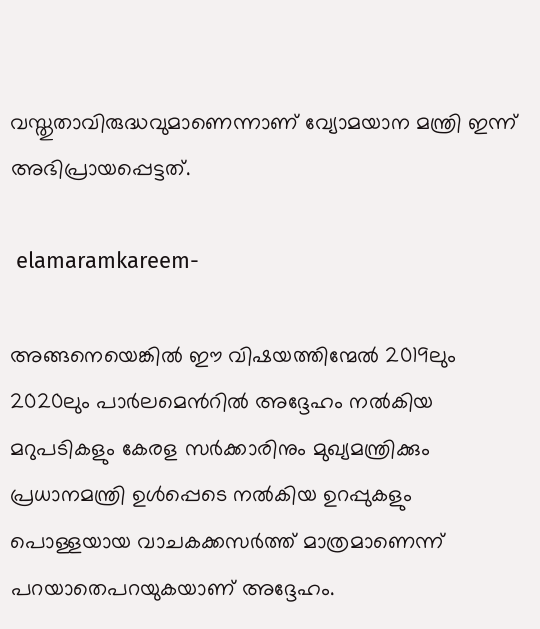വസ്തുതാവിരുദ്ധവുമാണെന്നാണ് വ്യോമയാന മന്ത്രി ഇന്ന് അഭിപ്രായപ്പെട്ടത്.

 elamaramkareem-

അങ്ങനെയെങ്കിൽ ഈ വിഷയത്തിന്മേൽ 2019ലും 2020ലും പാർലമെൻറിൽ അദ്ദേഹം നൽകിയ മറുപടികളും കേരള സർക്കാരിനും മുഖ്യമന്ത്രിക്കും പ്രധാനമന്ത്രി ഉൾപ്പെടെ നൽകിയ ഉറപ്പുകളും പൊള്ളയായ വാചകക്കസർത്ത് മാത്രമാണെന്ന് പറയാതെപറയുകയാണ് അദ്ദേഹം.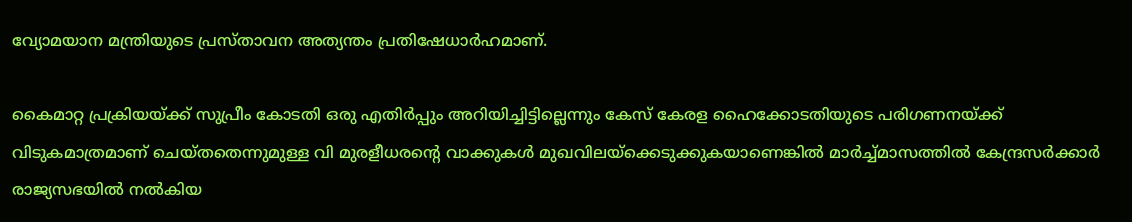വ്യോമയാന മന്ത്രിയുടെ പ്രസ്താവന അത്യന്തം പ്രതിഷേധാർഹമാണ്.

കൈമാറ്റ പ്രക്രിയയ്ക്ക് സുപ്രീം കോടതി ഒരു എതിർപ്പും അറിയിച്ചിട്ടില്ലെന്നും കേസ് കേരള ഹൈക്കോടതിയുടെ പരിഗണനയ്ക്ക് വിടുകമാത്രമാണ് ചെയ്തതെന്നുമുള്ള വി മുരളീധരന്റെ വാക്കുകൾ മുഖവിലയ്‌ക്കെടുക്കുകയാണെങ്കിൽ മാർച്ച്മാസത്തിൽ കേന്ദ്രസർക്കാർ രാജ്യസഭയിൽ നൽകിയ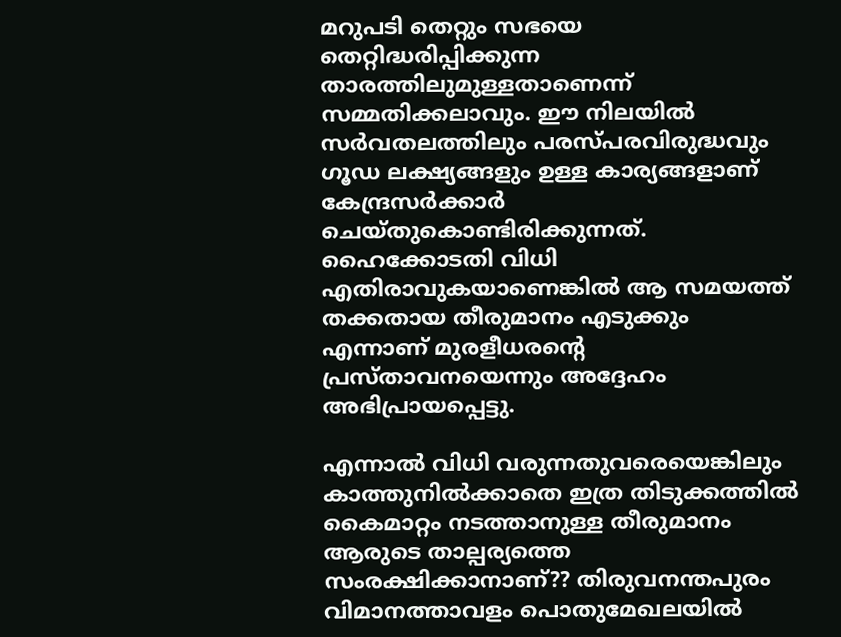മറുപടി തെറ്റും സഭയെ തെറ്റിദ്ധരിപ്പിക്കുന്ന താരത്തിലുമുള്ളതാണെന്ന് സമ്മതിക്കലാവും. ഈ നിലയിൽ സർവതലത്തിലും പരസ്പരവിരുദ്ധവും ഗൂഡ ലക്ഷ്യങ്ങളും ഉള്ള കാര്യങ്ങളാണ് കേന്ദ്രസർക്കാർ ചെയ്തുകൊണ്ടിരിക്കുന്നത്. ഹൈക്കോടതി വിധി എതിരാവുകയാണെങ്കിൽ ആ സമയത്ത് തക്കതായ തീരുമാനം എടുക്കും എന്നാണ് മുരളീധരന്റെ പ്രസ്താവനയെന്നും അദ്ദേഹം അഭിപ്രായപ്പെട്ടു.

എന്നാൽ വിധി വരുന്നതുവരെയെങ്കിലും കാത്തുനിൽക്കാതെ ഇത്ര തിടുക്കത്തിൽ കൈമാറ്റം നടത്താനുള്ള തീരുമാനം ആരുടെ താല്പര്യത്തെ സംരക്ഷിക്കാനാണ്?? തിരുവനന്തപുരം വിമാനത്താവളം പൊതുമേഖലയിൽ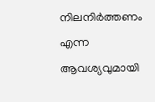നിലനിർത്തണം എന്ന ആവശ്യവുമായി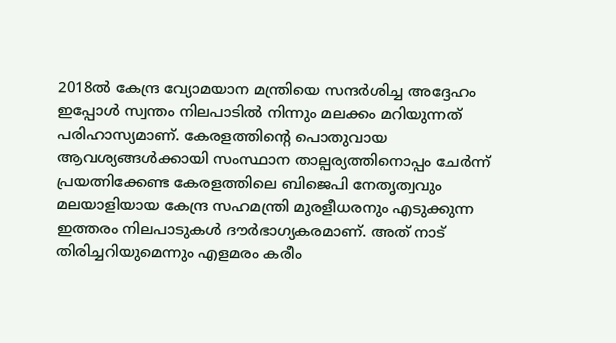2018ൽ കേന്ദ്ര വ്യോമയാന മന്ത്രിയെ സന്ദർശിച്ച അദ്ദേഹം ഇപ്പോൾ സ്വന്തം നിലപാടിൽ നിന്നും മലക്കം മറിയുന്നത് പരിഹാസ്യമാണ്. കേരളത്തിന്റെ പൊതുവായ ആവശ്യങ്ങൾക്കായി സംസ്ഥാന താല്പര്യത്തിനൊപ്പം ചേർന്ന് പ്രയത്നിക്കേണ്ട കേരളത്തിലെ ബിജെപി നേതൃത്വവും മലയാളിയായ കേന്ദ്ര സഹമന്ത്രി മുരളീധരനും എടുക്കുന്ന ഇത്തരം നിലപാടുകൾ ദൗർഭാഗ്യകരമാണ്. അത് നാട് തിരിച്ചറിയുമെന്നും എളമരം കരീം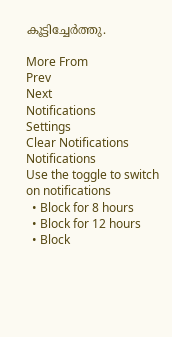കൂട്ടിച്ചേര്‍ത്തു.

More From
Prev
Next
Notifications
Settings
Clear Notifications
Notifications
Use the toggle to switch on notifications
  • Block for 8 hours
  • Block for 12 hours
  • Block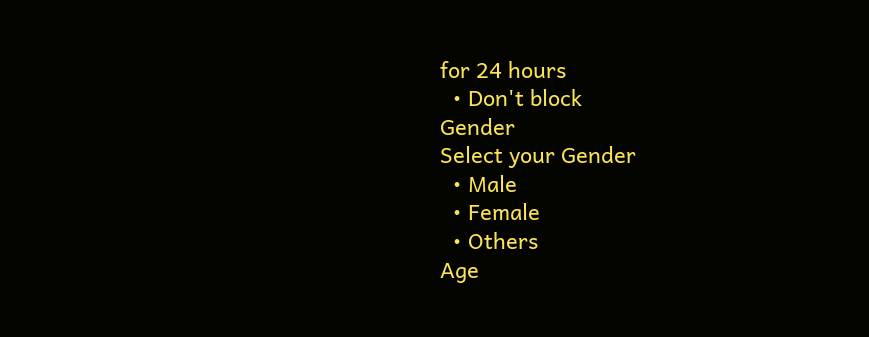for 24 hours
  • Don't block
Gender
Select your Gender
  • Male
  • Female
  • Others
Age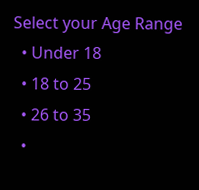Select your Age Range
  • Under 18
  • 18 to 25
  • 26 to 35
  •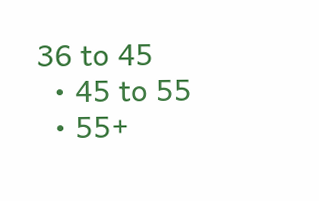36 to 45
  • 45 to 55
  • 55+